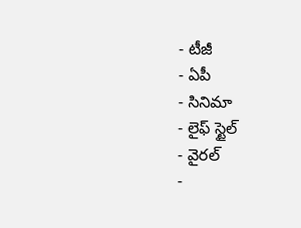- టీజీ
- ఏపీ
- సినిమా
- లైఫ్ స్టైల్
- వైరల్
-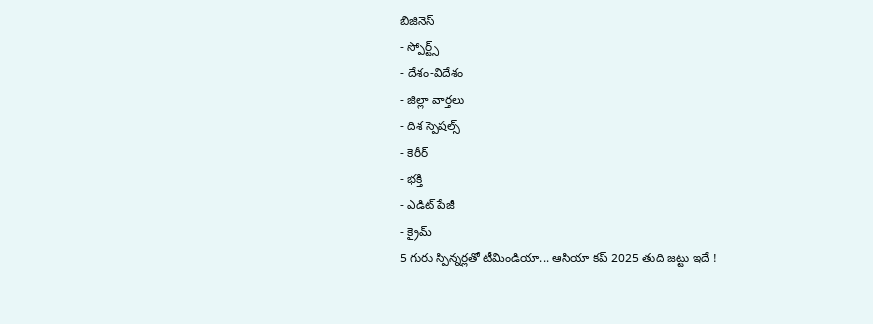బిజినెస్
- స్పోర్ట్స్
- దేశం-విదేశం
- జిల్లా వార్తలు
- దిశ స్పెషల్స్
- కెరీర్
- భక్తి
- ఎడిట్ పేజీ
- క్రైమ్
5 గురు స్పిన్నర్లతో టీమిండియా... ఆసియా కప్ 2025 తుది జట్టు ఇదే !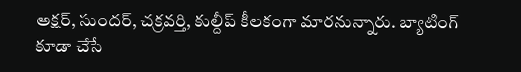అక్షర్, సుందర్, చక్రవర్తి, కుల్దీప్ కీలకంగా మారనున్నారు. బ్యాటింగ్ కూడా చేసే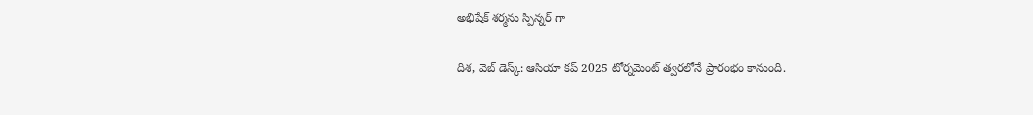అభిషేక్ శర్మను స్పిన్నర్ గా

దిశ, వెబ్ డెస్క్: ఆసియా కప్ 2025 టోర్నమెంట్ త్వరలోనే ప్రారంభం కానుంది.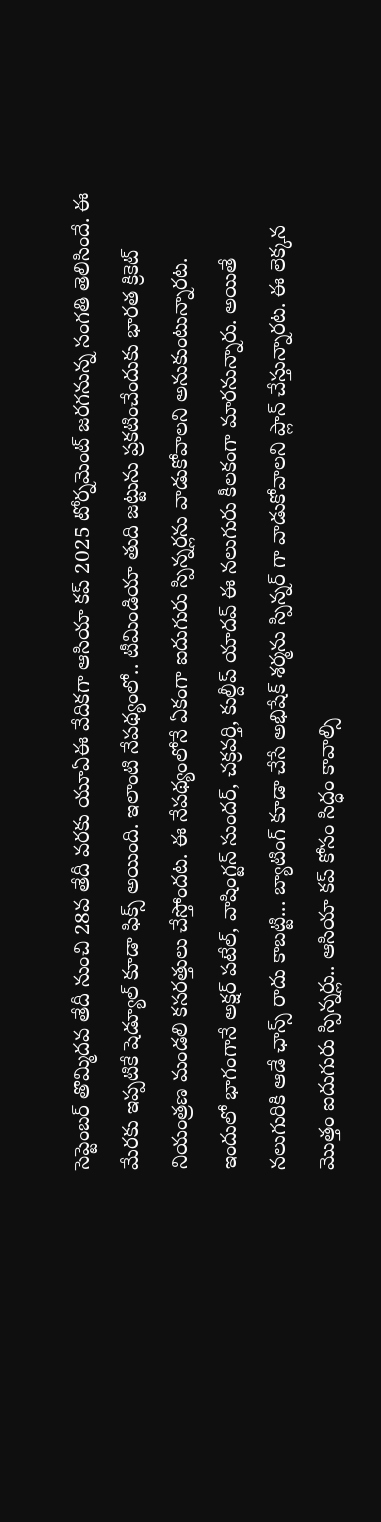సెప్టెంబర్ తొమ్మిదవ తేదీ నుంచి 28వ తేదీ వరకు యూఏఈ వేదికగా ఆసియా కప్ 2025 టోర్నమెంట్ జరగనున్న సంగతి తెలిసిందే. ఈ మేరకు ఇప్పటికే షెడ్యూల్ కూడా ఫిక్స్ అయింది. ఇలాంటి నేపథ్యంలో.. టీమిండియా తుది జట్టును ప్రకటించేందుకు భారత క్రికెట్ నియంత్రణ మండలి కసరత్తులు చేస్తోందట. ఈ నేపథ్యంలోనే ఏకంగా ఐదుగురు స్పిన్నర్లను వాడుకోవాలని అనుకుంటున్నారట.
ఇందులో భాగంగానే అక్షర్ పటేల్, వాషింగ్టన్ సుందర్, చక్రవర్తి, కుల్దీప్ యాదవ్ ఈ నలుగురు కీలకంగా మారనున్నారు. అయితే నలుగురికి ఆడే ఛాన్స్ రాదు కాబట్టి... బ్యాటింగ్ కూడా చేసే అభిషేక్ శర్మను స్పిన్నర్ గా వాడుకోవాలని ప్లాన్ చేస్తున్నారట. ఈ లెక్కన మొత్తం ఐదుగురు స్పిన్నర్లు.. ఆసియా కప్ కోసం సిద్ధం కావాల్సి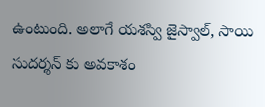ఉంటుంది. అలాగే యశస్వి జైస్వాల్, సాయి సుదర్శన్ కు అవకాశం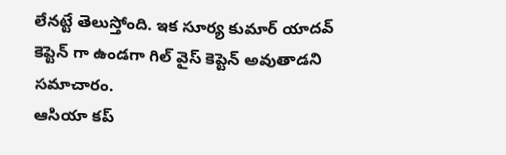లేనట్టే తెలుస్తోంది. ఇక సూర్య కుమార్ యాదవ్ కెప్టెన్ గా ఉండగా గిల్ వైస్ కెప్టెన్ అవుతాడని సమాచారం.
ఆసియా కప్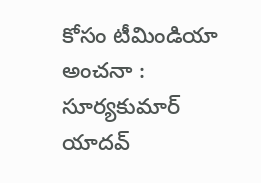కోసం టీమిండియా అంచనా : సూర్యకుమార్ యాదవ్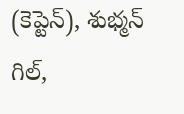(కెప్టెన్), శుభ్మన్ గిల్,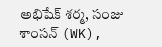అభిషేక్ శర్మ, సంజు శాంసన్ (WK),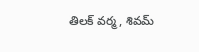తిలక్ వర్మ, శివమ్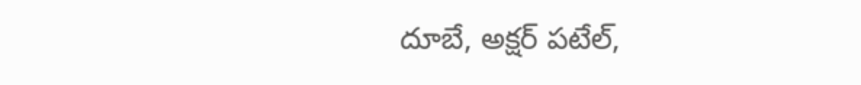దూబే, అక్షర్ పటేల్,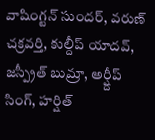వాషింగ్టన్ సుందర్, వరుణ్ చక్రవర్తి, కుల్దీప్ యాదవ్, జస్ప్రీత్ బుమ్రా, అర్ష్దీప్ సింగ్, హర్షిత్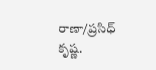రాణా/ప్రసిధ్ కృష్ణ.